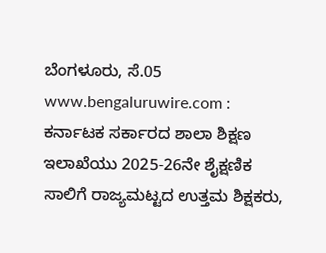ಬೆಂಗಳೂರು, ಸೆ.05 www.bengaluruwire.com : ಕರ್ನಾಟಕ ಸರ್ಕಾರದ ಶಾಲಾ ಶಿಕ್ಷಣ ಇಲಾಖೆಯು 2025-26ನೇ ಶೈಕ್ಷಣಿಕ ಸಾಲಿಗೆ ರಾಜ್ಯಮಟ್ಟದ ಉತ್ತಮ ಶಿಕ್ಷಕರು,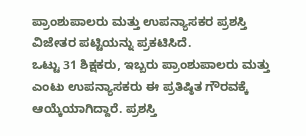ಪ್ರಾಂಶುಪಾಲರು ಮತ್ತು ಉಪನ್ಯಾಸಕರ ಪ್ರಶಸ್ತಿ ವಿಜೇತರ ಪಟ್ಟಿಯನ್ನು ಪ್ರಕಟಿಸಿದೆ.
ಒಟ್ಟು 31 ಶಿಕ್ಷಕರು, ಇಬ್ಬರು ಪ್ರಾಂಶುಪಾಲರು ಮತ್ತು ಎಂಟು ಉಪನ್ಯಾಸಕರು ಈ ಪ್ರತಿಷ್ಠಿತ ಗೌರವಕ್ಕೆ ಆಯ್ಕೆಯಾಗಿದ್ದಾರೆ. ಪ್ರಶಸ್ತಿ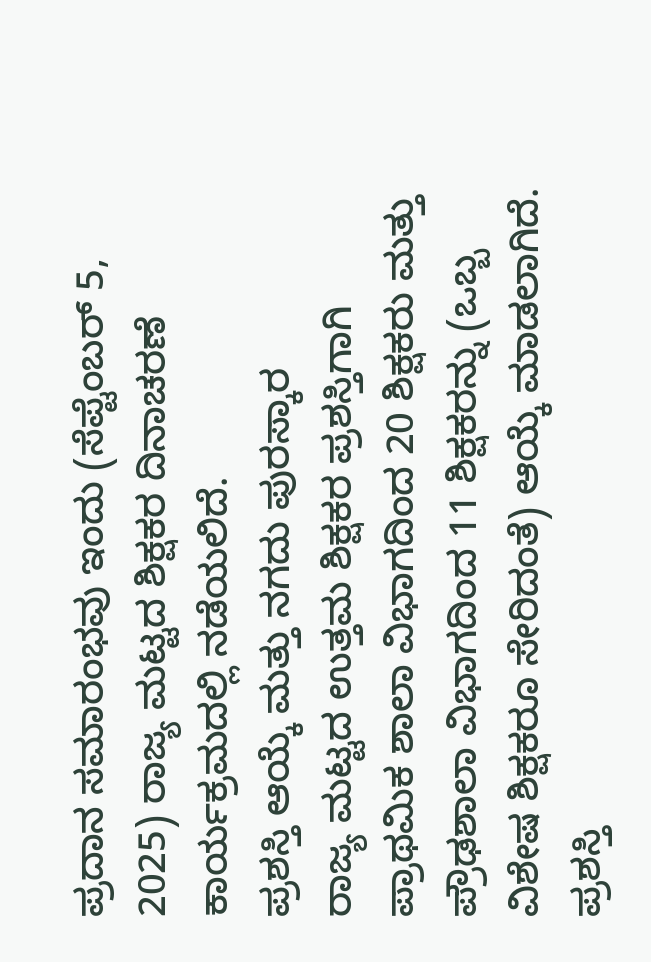ಪ್ರದಾನ ಸಮಾರಂಭವು ಇಂದು (ಸೆಪ್ಟೆಂಬರ್ 5, 2025) ರಾಜ್ಯ ಮಟ್ಟದ ಶಿಕ್ಷಕರ ದಿನಾಚರಣೆ ಕಾರ್ಯಕ್ರಮದಲ್ಲಿ ನಡೆಯಲಿದೆ.
ಪ್ರಶಸ್ತಿ ಆಯ್ಕೆ ಮತ್ತು ನಗದು ಪುರಸ್ಕಾರ
ರಾಜ್ಯ ಮಟ್ಟದ ಉತ್ತಮ ಶಿಕ್ಷಕರ ಪ್ರಶಸ್ತಿಗಾಗಿ ಪ್ರಾಥಮಿಕ ಶಾಲಾ ವಿಭಾಗದಿಂದ 20 ಶಿಕ್ಷಕರು ಮತ್ತು ಪ್ರೌಢಶಾಲಾ ವಿಭಾಗದಿಂದ 11 ಶಿಕ್ಷಕರನ್ನು (ಒಬ್ಬ ವಿಶೇಷ ಶಿಕ್ಷಕರೂ ಸೇರಿದಂತೆ) ಆಯ್ಕೆ ಮಾಡಲಾಗಿದೆ. ಪ್ರಶಸ್ತಿ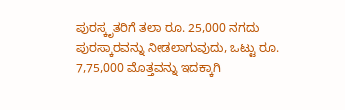ಪುರಸ್ಕೃತರಿಗೆ ತಲಾ ರೂ. 25,000 ನಗದು ಪುರಸ್ಕಾರವನ್ನು ನೀಡಲಾಗುವುದು, ಒಟ್ಟು ರೂ. 7,75,000 ಮೊತ್ತವನ್ನು ಇದಕ್ಕಾಗಿ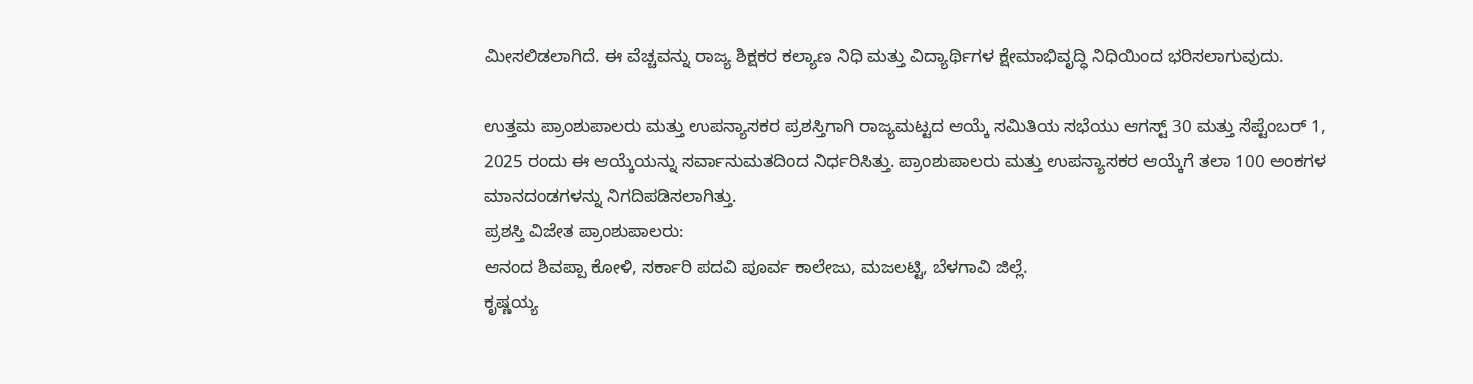ಮೀಸಲಿಡಲಾಗಿದೆ. ಈ ವೆಚ್ಚವನ್ನು ರಾಜ್ಯ ಶಿಕ್ಷಕರ ಕಲ್ಯಾಣ ನಿಧಿ ಮತ್ತು ವಿದ್ಯಾರ್ಥಿಗಳ ಕ್ಷೇಮಾಭಿವೃದ್ಧಿ ನಿಧಿಯಿಂದ ಭರಿಸಲಾಗುವುದು.

ಉತ್ತಮ ಪ್ರಾಂಶುಪಾಲರು ಮತ್ತು ಉಪನ್ಯಾಸಕರ ಪ್ರಶಸ್ತಿಗಾಗಿ ರಾಜ್ಯಮಟ್ಟದ ಆಯ್ಕೆ ಸಮಿತಿಯ ಸಭೆಯು ಆಗಸ್ಟ್ 30 ಮತ್ತು ಸೆಪ್ಟೆಂಬರ್ 1, 2025 ರಂದು ಈ ಆಯ್ಕೆಯನ್ನು ಸರ್ವಾನುಮತದಿಂದ ನಿರ್ಧರಿಸಿತ್ತು. ಪ್ರಾಂಶುಪಾಲರು ಮತ್ತು ಉಪನ್ಯಾಸಕರ ಆಯ್ಕೆಗೆ ತಲಾ 100 ಅಂಕಗಳ ಮಾನದಂಡಗಳನ್ನು ನಿಗದಿಪಡಿಸಲಾಗಿತ್ತು.
ಪ್ರಶಸ್ತಿ ವಿಜೇತ ಪ್ರಾಂಶುಪಾಲರು:
ಆನಂದ ಶಿವಪ್ಪಾ ಕೋಳಿ, ಸರ್ಕಾರಿ ಪದವಿ ಪೂರ್ವ ಕಾಲೇಜು, ಮಜಲಟ್ಟಿ, ಬೆಳಗಾವಿ ಜಿಲ್ಲೆ.
ಕೃಷ್ಣಯ್ಯ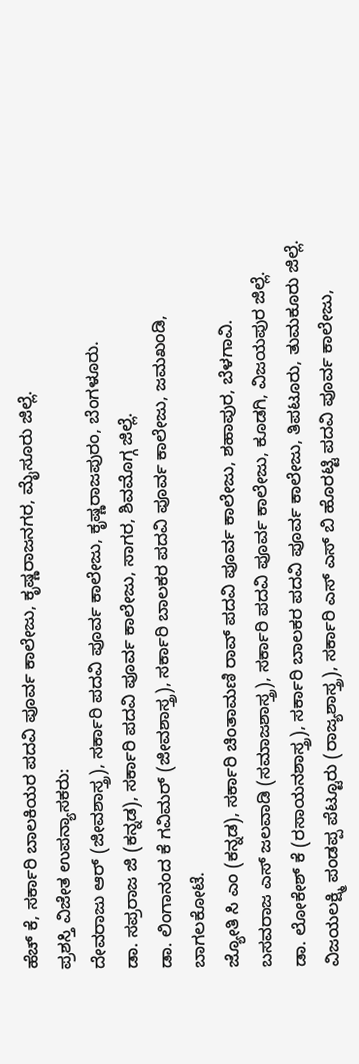ಹೆಚ್ ಕೆ, ಸರ್ಕಾರಿ ಬಾಲಕಿಯರ ಪದವಿ ಪೂರ್ವ ಕಾಲೇಜು, ಕೃಷ್ಣರಾಜನಗರ, ಮೈಸೂರು ಜಿಲ್ಲೆ.
ಪ್ರಶಸ್ತಿ ವಿಜೇತ ಉಪನ್ಯಾಸಕರು:
ದೇವರಾಜು ಆರ್ (ಜೀವಶಾಸ್ತ್ರ), ಸರ್ಕಾರಿ ಪದವಿ ಪೂರ್ವ ಕಾಲೇಜು, ಕೃಷ್ಣರಾಜಪುರಂ, ಬೆಂಗಳೂರು.
ಡಾ. ಸಪ್ರರಾಜ ಜಿ (ಕನ್ನಡ), ಸರ್ಕಾರಿ ಪದವಿ ಪೂರ್ವ ಕಾಲೇಜು, ಸಾಗರ, ಶಿವಮೊಗ್ಗ ಜಿಲ್ಲೆ.
ಡಾ. ಲಿಂಗಾನಂದ ಕೆ ಗವಿಮರ್ (ಜೀವಶಾಸ್ತ್ರ), ಸರ್ಕಾರಿ ಬಾಲಕರ ಪದವಿ ಪೂರ್ವ ಕಾಲೇಜು, ಜಮಖಂಡಿ, ಬಾಗಲಕೋಟೆ.
ಜ್ಯೋತಿ ಸಿ ಎಂ (ಕನ್ನಡ), ಸರ್ಕಾರಿ ಚಿಂತಾಮಣಿ ರಾವ್ ಪದವಿ ಪೂರ್ವ ಕಾಲೇಜು, ಶಹಾಪುರ, ಬೆಳಗಾವಿ.
ಬಸವರಾಜ ಎಸ್ ಜಲವಾಡಿ (ಸಮಾಜಶಾಸ್ತ್ರ), ಸರ್ಕಾರಿ ಪದವಿ ಪೂರ್ವ ಕಾಲೇಜು, ಕೂಡಗಿ, ವಿಜಯಪುರ ಜಿಲ್ಲೆ.
ಡಾ. ಲೋಕೇಶ್ ಕೆ (ರಸಾಯನಶಾಸ್ತ್ರ), ಸರ್ಕಾರಿ ಬಾಲಕರ ಪದವಿ ಪೂರ್ವ ಕಾಲೇಜು, ತಿಪಟೂರು, ತುಮಕೂರು ಜಿಲ್ಲೆ.
ವಿಜಯಲಕ್ಷ್ಮಿ ಪಂಡಪ್ಪ ಪೆಟ್ಟೂರು (ರಾಜ್ಯಶಾಸ್ತ್ರ), ಸರ್ಕಾರಿ ಎಸ್ ಎಸ್ ಬಿ ಹೊರಟ್ಟಿ ಪದವಿ ಪೂರ್ವ ಕಾಲೇಜು,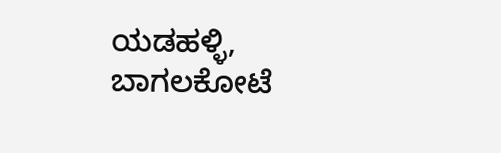ಯಡಹಳ್ಳಿ, ಬಾಗಲಕೋಟೆ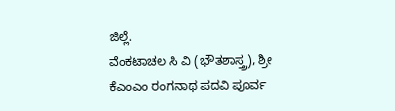ಜಿಲ್ಲೆ.
ವೆಂಕಟಾಚಲ ಸಿ ವಿ (ಭೌತಶಾಸ್ತ್ರ), ಶ್ರೀ ಕೆಎಂಎಂ ರಂಗನಾಥ ಪದವಿ ಪೂರ್ವ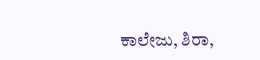ಕಾಲೇಜು, ಶಿರಾ,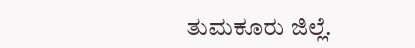ತುಮಕೂರು ಜಿಲ್ಲೆ.